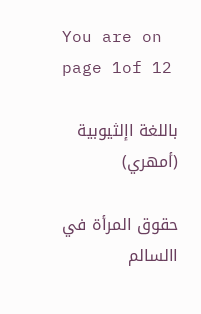You are on page 1of 12

باللغة اإلثيوبية (أمهري)

حقوق المرأة في االسالم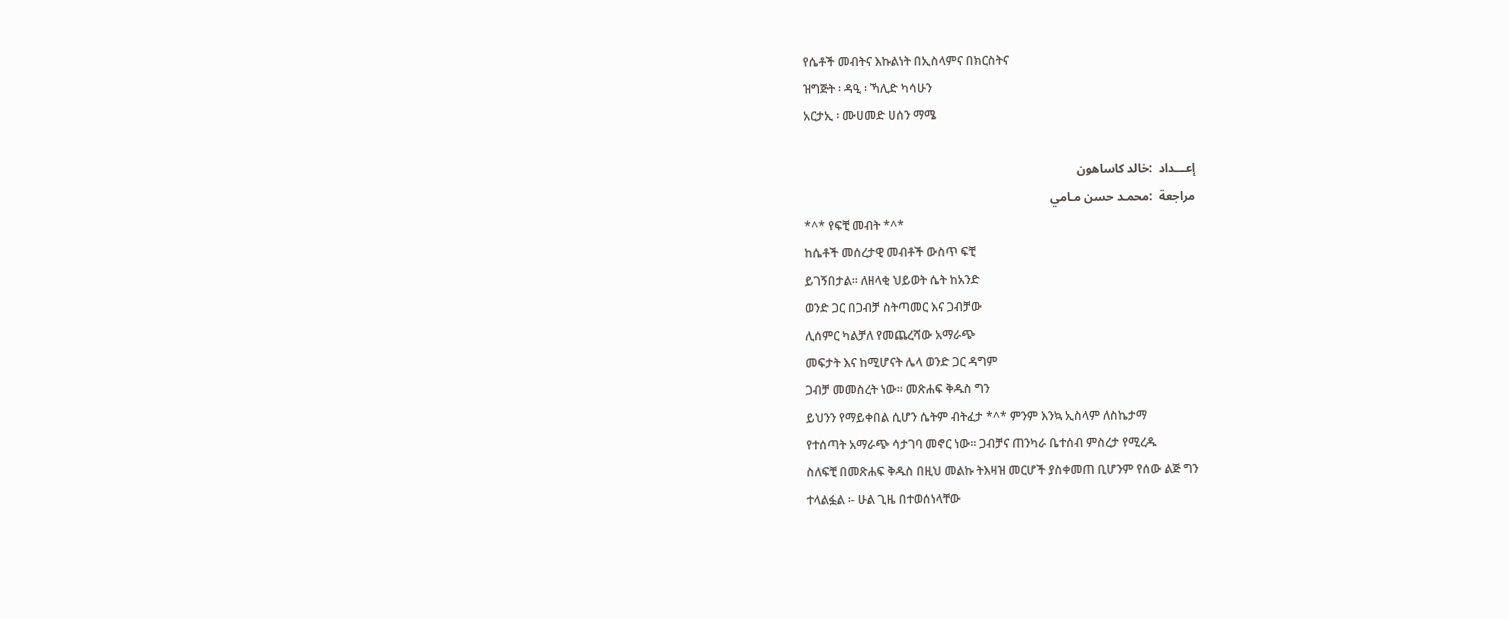የሴቶች መብትና እኩልነት በኢስላምና በክርስትና
ዝግጅት ፡ ዳዒ ፡ ኻሊድ ካሳሁን
አርታኢ ፡ ሙሀመድ ሀሰን ማሜ

إعـــداد  :خالد كاساهون
مراجعة  :محمـد حسن مـامي
*^* የፍቺ መብት *^*
ከሴቶች መሰረታዊ መብቶች ውስጥ ፍቺ
ይገኝበታል፡፡ ለዘላቂ ህይወት ሴት ከአንድ
ወንድ ጋር በጋብቻ ስትጣመር እና ጋብቻው
ሊሰምር ካልቻለ የመጨረሻው አማራጭ
መፍታት እና ከሚሆናት ሌላ ወንድ ጋር ዳግም
ጋብቻ መመስረት ነው፡፡ መጽሐፍ ቅዱስ ግን
ይህንን የማይቀበል ሲሆን ሴትም ብትፈታ *^* ምንም እንኳ ኢስላም ለስኬታማ
የተሰጣት አማራጭ ሳታገባ መኖር ነው፡፡ ጋብቻና ጠንካራ ቤተሰብ ምስረታ የሚረዱ
ስለፍቺ በመጽሐፍ ቅዱስ በዚህ መልኩ ትእዛዝ መርሆች ያስቀመጠ ቢሆንም የሰው ልጅ ግን
ተላልፏል ፡- ሁል ጊዜ በተወሰነላቸው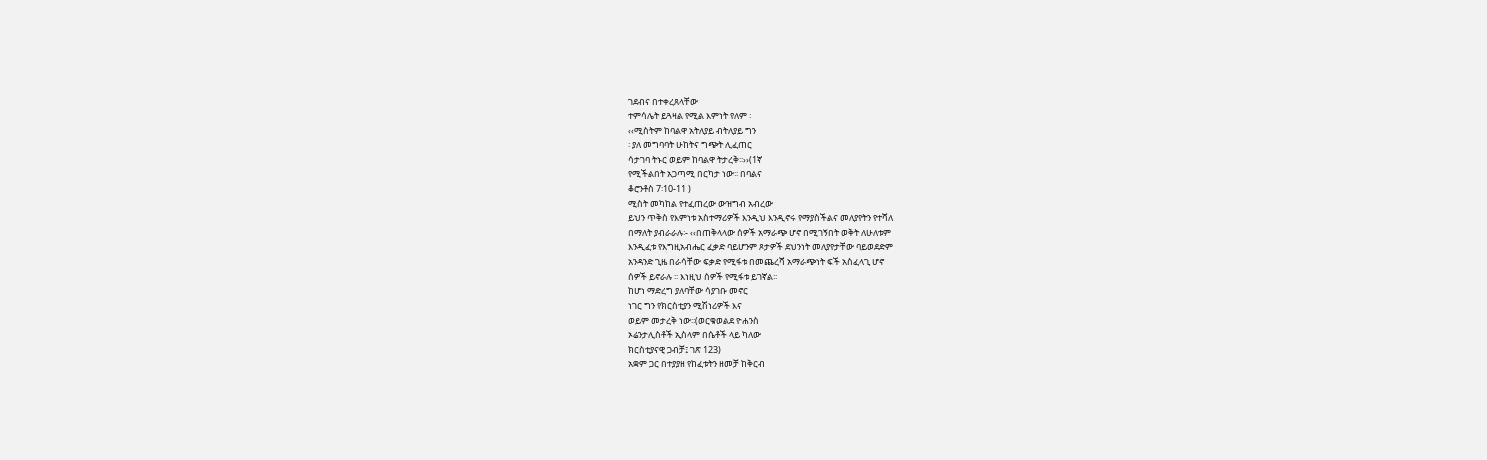ገደብና በተቀረጸላቸው
ተምሳሌት ይጓዛል የሚል እምነት የለም ፡
‹‹ሚስትም ከባልዋ አትለያይ ብትለያይ ግን
፡ ያለ መግባባት ሁከትና ግጭት ሊፈጠር
ሳታገባ ትኑር ወይም ከባልዋ ትታረቅ፡፡››(1ኛ
የሚችልበት አጋጣሚ በርካታ ነው፡፡ በባልና
ቆሮንቶስ 7፡10-11 )
ሚስት መካከል የተፈጠረው ውዝግብ አብረው
ይህን ጥቅስ የእምነቱ አስተማሪዎች እንዲህ እንዲኖሩ የማያስችልና መለያየትን የተሻለ
በማለት ያብራራሉ፡- ‹‹በጠቅላላው ሰዎች አማራጭ ሆኖ በሚገኝበት ወቅት ለሁለቱም
እንዲፈቱ የእግዚአብሔር ፈቃድ ባይሆንም ጾታዎች ደህንነት መለያየታቸው ባይወደድም
አንዳንድ ጊዜ በራሳቸው ፍቃድ የሚፋቱ በመጨረሻ አማራጭነት ፍች አስፈላጊ ሆኖ
ሰዎች ይኖራሉ ፡፡ እነዚህ ሰዎች የሚፋቱ ይገኛል፡፡
ከሆነ ማድረግ ያለባቸው ሳያገቡ መኖር
ነገር ግን የክርስቲያን ሚሽነሪዎች እና
ወይም መታረቅ ነው፡፡(ወርቁወልደ ዮሐንስ
ኦሬንታሊስቶች ኢስላም በሴቶች ላይ ካለው
ክርስቲያናዊ ጋብቻ፤ ገጽ 123)
አቋም ጋር በተያያዘ የከፈቱትን ዘመቻ ከቅርብ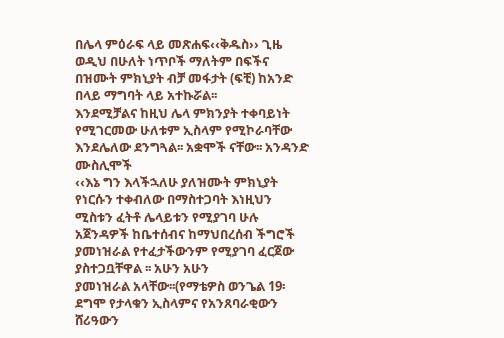በሌላ ምዕራፍ ላይ መጽሐፍ‹‹ቅዱስ›› ጊዜ ወዲህ በሁለት ነጥቦች ማለትም በፍችና
በዝሙት ምክኒያት ብቻ መፋታት (ፍቺ) ከአንድ በላይ ማግባት ላይ አተኩሯል፡፡
እንደሚቻልና ከዚህ ሌላ ምክንያት ተቀባይነት የሚገርመው ሁለቱም ኢስላም የሚኮራባቸው
እንደሌለው ደንግጓል፡፡ አቋሞች ናቸው፡፡ አንዳንድ ሙስሊሞች
‹‹እኔ ግን እላችኋለሁ ያለዝሙት ምክኒያት የነርሱን ተቀብለው በማስተጋባት እነዚህን
ሚስቱን ፈትቶ ሌላይቱን የሚያገባ ሁሉ አጀንዳዎች ከቤተሰብና ከማህበረሰብ ችግሮች
ያመነዝራል የተፈታችውንም የሚያገባ ፈርጀው ያስተጋቧቸዋል ፡፡ አሁን አሁን
ያመነዝራል አላቸው፡፡(የማቴዎስ ወንጌል 19፡ ደግሞ የታላቁን ኢስላምና የአንጸባራቂውን
ሸሪዓውን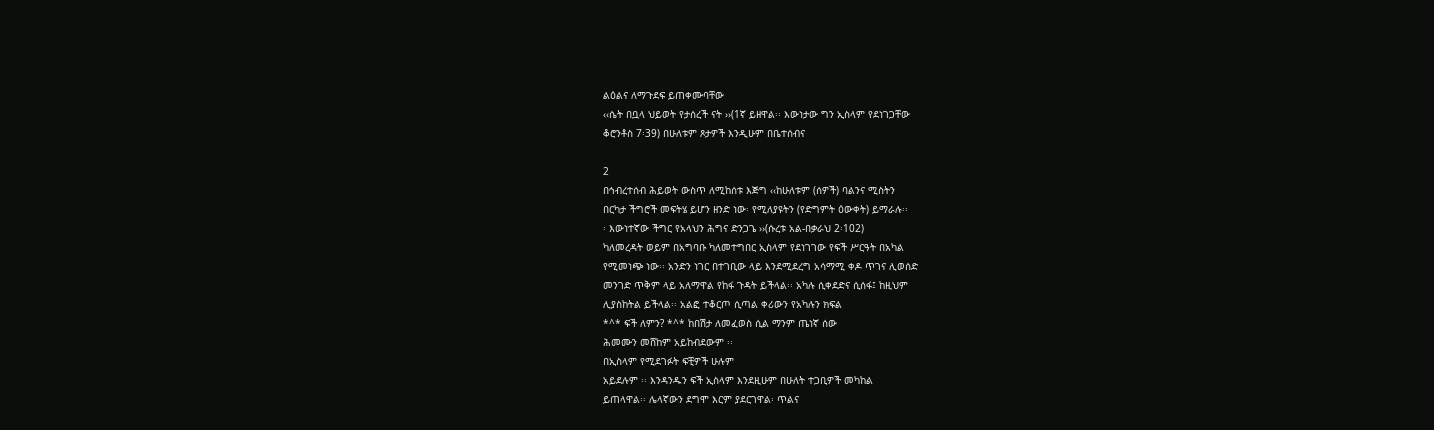ልዕልና ለማጉደፍ ይጠቀሙባቸው
‹‹ሴት በቧላ ህይወት የታሰረች ናት ››(1ኛ ይዘዋል፡፡ እውነታው ግን ኢስላም የደነገጋቸው
ቆሮንቶስ 7፡39) በሁለቱም ጾታዎች እንዲሁም በቤተሰብና

2
በኅብረተሰብ ሕይወት ውስጥ ለሚከሰቱ እጅግ ‹‹ከሁለቱም (ሰዎች) ባልንና ሚስትን
በርካታ ችግሮች መፍትሄ ይሆን ዘንድ ነው፡ የሚለያዩትን (የድግምት ዕውቀት) ይማራሉ፡፡
፡ እውነተኛው ችግር የአላህን ሕግና ድንጋጌ ››(ሱረቱ አል-በቃራህ 2፡102)
ካለመረዳት ወይም በአግባቡ ካለመተግበር ኢስላም የደነገገው የፍች ሥርዓት በአካል
የሚመነጭ ነው፡፡ አንድን ነገር በተገቢው ላይ እንደሚደረግ አሳማሚ ቀዶ ጥገና ሊወሰድ
መንገድ ጥቅም ላይ አለማዋል የከፋ ጉዳት ይችላል፡፡ አካሉ ሲቀደድና ሲሰፋ፤ ከዚህም
ሊያስከትል ይችላል፡፡ አልፎ ተቆርጦ ሲጣል ቀሪውን የአካሉን ክፍል
*^* ፍች ለምን? *^* ከበሽታ ለመፈወስ ሲል ማንም ጤነኛ ሰው
ሕመሙን መሸከም አይከብደውም ፡፡
በኢስላም የሚደገፉት ፍቺዎች ሁሉም
አይደሉም ፡፡ እንዳንዱን ፍች ኢስላም እንደዚሁም በሁለት ተጋቢዎች መካከል
ይጠላዋል፡፡ ሌላኛውን ደግሞ እርም ያደርገዋል፡ ጥልና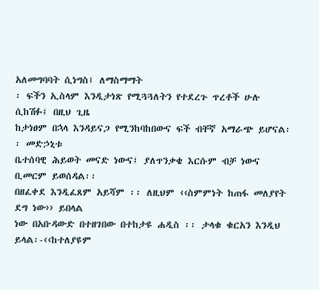አለመግባባት ሲነግስ፤ ለማስማማት
፡ ፍችን ኢስላም እንዲታነጽ የሚጓጓለትን የተደረጉ ጥረቶች ሁሉ ሲከሽፉ፤ በዚህ ጊዜ
ከታነፀም በኋላ እንዳይናጋ የሚንከባከበውና ፍች ብቸኛ አማራጭ ይሆናል፡፡ መድኃኒቱ
ቤተሰባዊ ሕይወት መናድ ነውና፤ ያለጥንቃቄ እርሱም ብቻ ነውና ቢመርም ይወሰዳል፡፡
በዘፈቀደ እንዲፈጸም አይሻም ፡፡ ለዚህም ‹‹ስምምነት ከጠፋ መለያየት ደግ ነው›› ይበላል
ነው በአቡዳውድ በተዘገበው በተከታዩ ሐዲስ ፡፡ ታላቁ ቁርአን እንዲህ ይላል፡-‹‹ከተለያዩም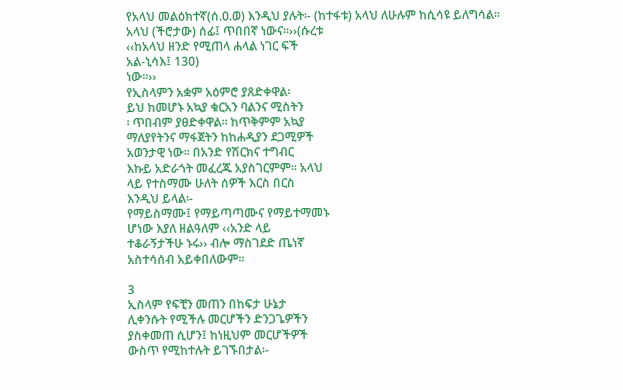የአላህ መልዕክተኛ(ሰ.ዐ.ወ) እንዲህ ያሉት፡- (ከተፋቱ) አላህ ለሁሉም ከሲሳዩ ይለግሳል፡፡
አላህ (ችሮታው) ሰፊ፤ ጥበበኛ ነውና፡፡››(ሱረቱ
‹‹ከአላህ ዘንድ የሚጠላ ሐላል ነገር ፍች
አል-ኒሳእ፤ 130)
ነው፡፡››
የኢስላምን አቋም አዕምሮ ያጸድቀዋል፡
ይህ ከመሆኑ አኳያ ቁርአን ባልንና ሚስትን
፡ ጥበብም ያፀድቀዋል፡፡ ከጥቅምም አኳያ
ማለያየትንና ማፋጀትን ከከሐዲያን ደጋሚዎች
አወንታዊ ነው፡፡ በአንድ የሽርክና ተግብር
እኩይ አድራጎት መፈረጁ አያስገርምም፡፡ አላህ
ላይ የተስማሙ ሁለት ሰዎች እርስ በርስ
እንዲህ ይላል፡-
የማይስማሙ፤ የማይጣጣሙና የማይተማመኑ
ሆነው እያለ ዘልዓለም ‹‹አንድ ላይ
ተቆራኝታችሁ ኑሩ›› ብሎ ማስገደድ ጤነኛ
አስተሳሰብ አይቀበለውም፡፡

3
ኢስላም የፍቺን መጠን በከፍታ ሁኔታ
ሊቀንሱት የሚችሉ መርሆችን ድንጋጌዎችን
ያስቀመጠ ሲሆን፤ ከነዚህም መርሆችዎች
ውስጥ የሚከተሉት ይገኙበታል፡-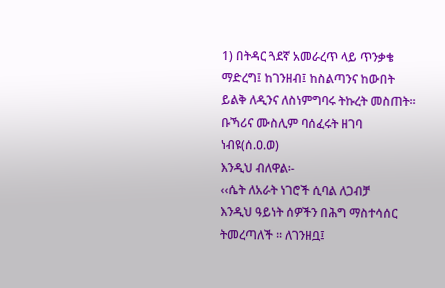1) በትዳር ጓደኛ አመራረጥ ላይ ጥንቃቄ
ማድረግ፤ ከገንዘብ፤ ከስልጣንና ከውበት
ይልቅ ለዲንና ለስነምግባሩ ትኩረት መስጠት፡፡
ቡኻሪና ሙስሊም ባሰፈሩት ዘገባ ነብዩ(ሰ.ዐ.ወ)
እንዲህ ብለዋል፡-
‹‹ሴት ለአራት ነገሮች ሲባል ለጋብቻ
እንዲህ ዓይነት ሰዎችን በሕግ ማስተሳሰር ትመረጣለች ፡፡ ለገንዘቧ፤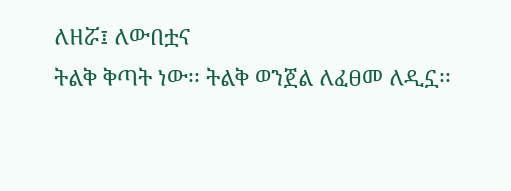ለዘሯ፤ ለውበቷና
ትልቅ ቅጣት ነው፡፡ ትልቅ ወንጀል ለፈፀመ ለዲኗ፡፡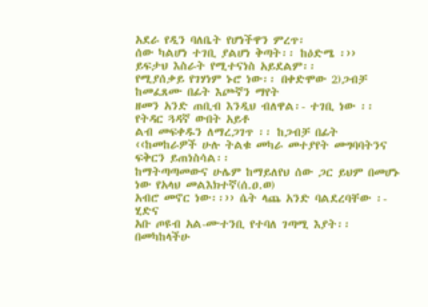አደራ የዲን ባለቤት የሆነችዋን ምረጥ፡
ሰው ካልሆነ ተገቢ ያልሆነ ቅጣት፡፡ ከዕድሜ ፡››
ይፍታህ እስራት የሚተናነስ አይደልም፡፡
የሚያሰቃይ የገሃነም ኑሮ ነው፡፡ በቀድሞው 2)ጋብቻ ከመፈጸሙ በፊት እጮኛን ማየት
ዘመን አንድ ጠቢብ እንዲህ ብለዋል፡- ተገቢ ነው ፡፡ የትዳር ጓዳኛ ውበት አይቶ
ልብ መፍቀዱን ለማረጋገጥ ፡፡ ከጋብቻ በፊት
‹‹ከመከራዎች ሁሉ ትልቁ መካራ መተያየት መግባባትንና ፍቅርን ይጠነስሳል፡፡
ከማትጣጣመውና ሁሌም ከማይለየህ ሰው ጋር ይህም በመሆኑ ነው የአላህ መልእክተኛ(ሰ.ዐ.ወ)
አብሮ መኖር ነው፡፡›› ሴት ላጨ አንድ ባልደረባቸው ፡- ሂድና
አቡ ጦዩብ አል-ሙተንቢ የተባለ ገጣሚ እያት፡፡ በመካከላችሁ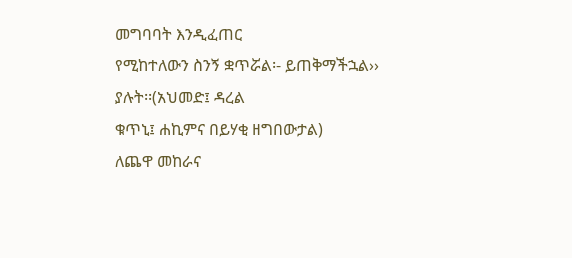መግባባት እንዲፈጠር
የሚከተለውን ስንኝ ቋጥሯል፡- ይጠቅማችኋል›› ያሉት፡፡(አህመድ፤ ዳረል
ቁጥኒ፤ ሐኪምና በይሃቂ ዘግበውታል)
ለጨዋ መከራና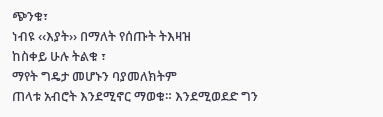ጭንቁ፣
ነብዩ ‹‹እያት›› በማለት የሰጡት ትእዛዝ
ከስቀይ ሁሉ ትልቁ ፣
ማየት ግዴታ መሆኑን ባያመለክትም
ጠላቱ አብሮት እንደሚኖር ማወቁ። እንደሚወደድ ግን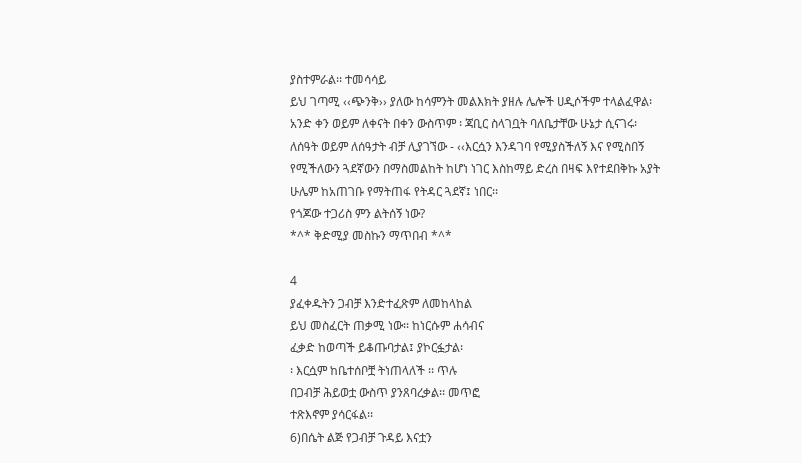ያስተምራል፡፡ ተመሳሳይ
ይህ ገጣሚ ‹‹ጭንቅ›› ያለው ከሳምንት መልእክት ያዘሉ ሌሎች ሀዲሶችም ተላልፈዋል፡
አንድ ቀን ወይም ለቀናት በቀን ውስጥም ፡ ጃቢር ስላገቧት ባለቤታቸው ሁኔታ ሲናገሩ፡
ለሰዓት ወይም ለሰዓታት ብቻ ሊያገኘው - ‹‹እርሷን እንዳገባ የሚያስችለኝ እና የሚስበኝ
የሚችለውን ጓደኛውን በማስመልከት ከሆነ ነገር እስከማይ ድረስ በዛፍ እየተደበቅኩ አያት
ሁሌም ከአጠገቡ የማትጠፋ የትዳር ጓደኛ፤ ነበር፡፡
የጎጆው ተጋሪስ ምን ልትሰኝ ነው?
*^* ቅድሚያ መስኩን ማጥበብ *^*

4
ያፈቀዱትን ጋብቻ እንድተፈጽም ለመከላከል
ይህ መስፈርት ጠቃሚ ነው፡፡ ከነርሱም ሐሳብና
ፈቃድ ከወጣች ይቆጡባታል፤ ያኮርፏታል፡
፡ እርሷም ከቤተሰቦቿ ትነጠላለች ፡፡ ጥሉ
በጋብቻ ሕይወቷ ውስጥ ያንጸባረቃል፡፡ መጥፎ
ተጽእኖም ያሳርፋል፡፡
6)በሴት ልጅ የጋብቻ ጉዳይ እናቷን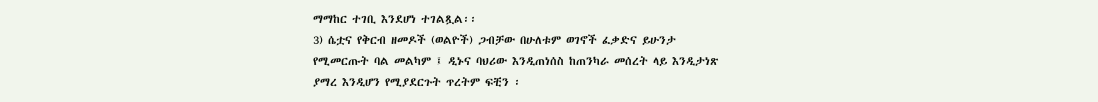ማማከር ተገቢ እንደሆነ ተገልጿል፡፡
3) ሴቷና የቅርብ ዘመዶች (ወልዮች) ጋብቻው በሁለቱም ወገኖች ፈቃድና ይሁንታ
የሚመርጡት ባል መልካም ፤ ዲኑና ባህሪው እንዲጠነሰስ ከጠንካራ መሰረት ላይ እንዲታነጽ
ያማረ እንዲሆን የሚያደርጉት ጥረትም ፍቺን ፡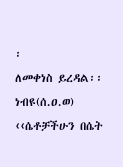፡
ለመቀነስ ይረዳል፡፡
ነብዩ(ሰ.ዐ.ወ) ‹‹ሴቶቻችሁን በሴት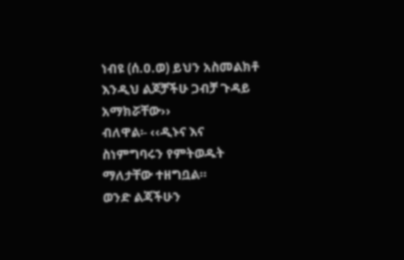ነብዩ (ሰ.ዐ.ወ) ይህን አስመልክቶ እንዲህ ልጆቻችሁ ጋብቻ ጉዳይ አማክሯቸው››
ብለዋል፡- ‹‹ዲኑና እና ስነምግባሩን የምትወዱት ማለታቸው ተዘግቧል።
ወንድ ልጃችሁን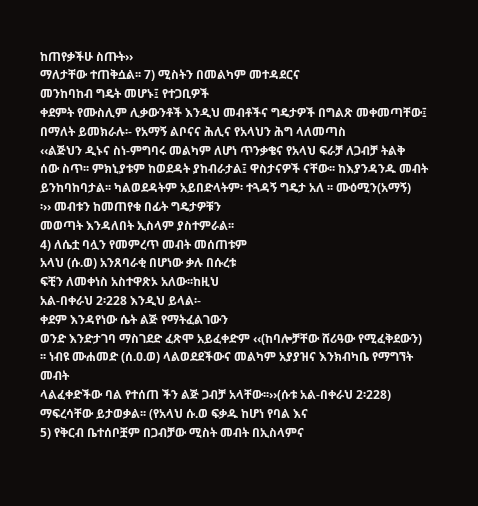ከጠየቃችሁ ስጡት››
ማለታቸው ተጠቅሷል፡፡ 7) ሚስትን በመልካም መተዳደርና
መንከባከብ ግዴት መሆኑ፤ የተጋቢዎች
ቀደምት የሙስሊም ሊቃውንቶች እንዲህ መብቶችና ግዴታዎች በግልጽ መቀመጣቸው፤
በማለት ይመክራሉ፡- የአማኝ ልቦናና ሕሊና የአላህን ሕግ ላለመጣስ
‹‹ልጅህን ዲኑና ስነ-ምግባሩ መልካም ለሆነ ጥንቃቄና የአላህ ፍራቻ ለጋብቻ ትልቅ
ሰው ስጥ፡፡ ምክኒያቱም ከወደዳት ያከብራታል፤ ዋስታናዎች ናቸው፡፡ ከእያንዳንዱ መብት
ይንከባከባታል፡፡ ካልወደዳትም አይበድላትም፡ ተጓዳኝ ግዴታ አለ ፡፡ ሙዕሚን(አማኝ)
፡›› መብቱን ከመጠየቁ በፊት ግዴታዎቹን
መወጣት እንዳለበት ኢስላም ያስተምራል፡፡
4) ለሴቷ ባሏን የመምረጥ መብት መሰጠቱም
አላህ (ሱ.ወ) አንጸባራቂ በሆነው ቃሉ በሱረቱ
ፍቺን ለመቀነስ አስተዋጽኦ አለው፡፡ከዚህ
አል-በቀራህ 2፡228 እንዲህ ይላል፡-
ቀደም እንዳየነው ሴት ልጅ የማትፈልገውን
ወንድ እንድታገባ ማስገደድ ፈጽሞ አይፈቀድም ‹‹(ከባሎቻቸው ሸሪዓው የሚፈቅደውን)
፡፡ ነብዩ ሙሐመድ (ሰ.ዐ.ወ) ላልወደደችውና መልካም አያያዝና እንክብካቤ የማግኘት መብት
ላልፈቀድችው ባል የተሰጠ ችን ልጅ ጋብቻ አላቸው፡፡››(ሱቱ አል-በቀራህ 2፡228)
ማፍረሳቸው ይታወቃል፡፡ (የአላህ ሱ.ወ ፍቃዱ ከሆነ የባል እና
5) የቅርብ ቤተሰቦቿም በጋብቻው ሚስት መብት በኢስላምና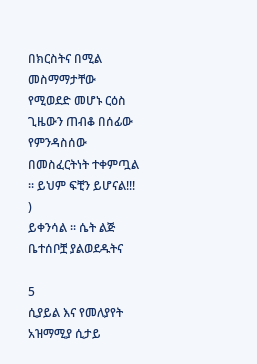በክርስትና በሚል
መስማማታቸው የሚወደድ መሆኑ ርዕስ ጊዜውን ጠብቆ በሰፊው የምንዳስሰው
በመስፈርትነት ተቀምጧል ፡፡ ይህም ፍቺን ይሆናል!!! )
ይቀንሳል ፡፡ ሴት ልጅ ቤተሰቦቿ ያልወደዱትና

5
ሲያይል እና የመለያየት አዝማሚያ ሲታይ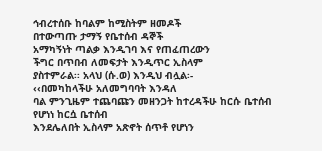ኅብረተሰቡ ከባልም ከሚስትም ዘመዶች
በተውጣጡ ታማኝ የቤተሰብ ዳኞች
አማካኝነት ጣልቃ እንዲገባ እና የጠፈጠረውን
ችግር በጥበብ ለመፍታት እንዲጥር ኢስላም
ያስተምራል፡፡ አላህ (ሱ.ወ) እንዲህ ብሏል፡-
‹‹በመካከላችሁ አለመግባባት እንዳለ
ባል ምንጊዜም ተጨባጩን መዘንጋት ከተረዳችሁ ከርሱ ቤተሰብ የሆነነ ከርሷ ቤተሰብ
እንደሌለበት ኢስላም አጽኖት ሰጥቶ የሆነን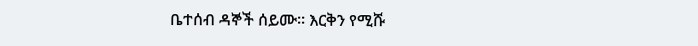ቤተሰብ ዳኞች ሰይሙ፡፡ እርቅን የሚሹ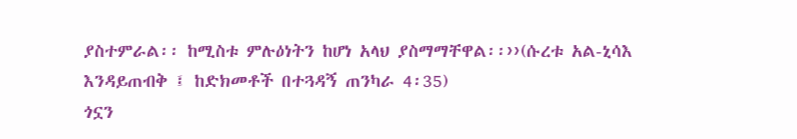ያስተምራል፡፡ ከሚስቱ ምሉዕነትን ከሆነ አላህ ያስማማቸዋል፡፡››(ሱረቱ አል-ኒሳእ
እንዳይጠብቅ ፤ ከድክመቶች በተጓዳኝ ጠንካራ 4፡35)
ጎኗን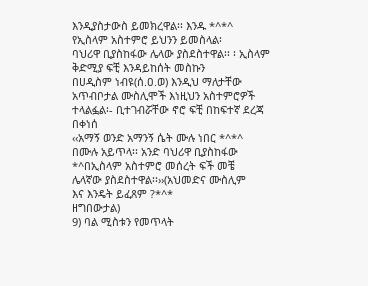እንዲያስታውስ ይመክረዋል፡፡ እንዱ *^*^ የኢስላም አስተምሮ ይህንን ይመስላል፡
ባህሪዋ ቢያስከፋው ሌላው ያስደስተዋል፡፡ ፡ ኢስላም ቅድሚያ ፍቺ እንዳይከሰት መስኩን
በሀዲስም ነብዩ(ሰ.ዐ.ወ) እንዲህ ማለታቸው አጥብቦታል ሙስሊሞች እነዚህን አስተምሮዎች
ተላልፏል፡- ቢተገብሯቸው ኖሮ ፍቺ በከፍተኛ ደረጃ በቀነሰ
‹‹አማኝ ወንድ አማንኝ ሴት ሙሉ ነበር *^*^
በሙሉ አይጥላ፡፡ አንድ ባህሪዋ ቢያስከፋው *^በኢስላም አስተምሮ መሰረት ፍች መቼ
ሌላኛው ያስደስተዋል፡፡››(አህመድና ሙስሊም
እና እንዴት ይፈጸም ?*^*
ዘግበውታል)
9) ባል ሚስቱን የመጥላት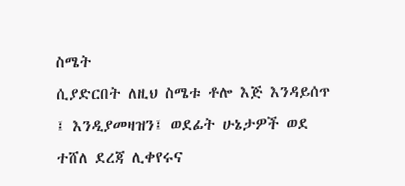ስሜት
ሲያድርበት ለዚህ ስሜቱ ቶሎ እጅ እንዳይሰጥ
፤ እንዲያመዛዝን፤ ወደፊት ሁኔታዎች ወደ
ተሸለ ደረጃ ሊቀየሩና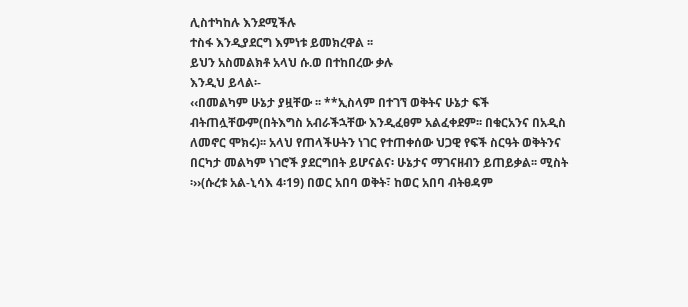ሊስተካከሉ እንደሚችሉ
ተስፋ እንዲያደርግ እምነቱ ይመክረዋል ፡፡
ይህን አስመልክቶ አላህ ሱ.ወ በተከበረው ቃሉ
እንዲህ ይላል፡-
‹‹በመልካም ሁኔታ ያዟቸው ፡፡ **ኢስላም በተገኘ ወቅትና ሁኔታ ፍች
ብትጠሏቸውም(በትእግስ አብራችኋቸው እንዲፈፀም አልፈቀደም፡፡ በቁርአንና በአዲስ
ለመኖር ሞክሩ)፡፡ አላህ የጠላችሁትን ነገር የተጠቀሰው ህጋዊ የፍች ስርዓት ወቅትንና
በርካታ መልካም ነገሮች ያደርግበት ይሆናልና፡ ሁኔታና ማገናዘብን ይጠይቃል፡፡ ሚስት
፡››(ሱረቱ አል-ኒሳእ 4፡19) በወር አበባ ወቅት፣ ከወር አበባ ብትፀዳም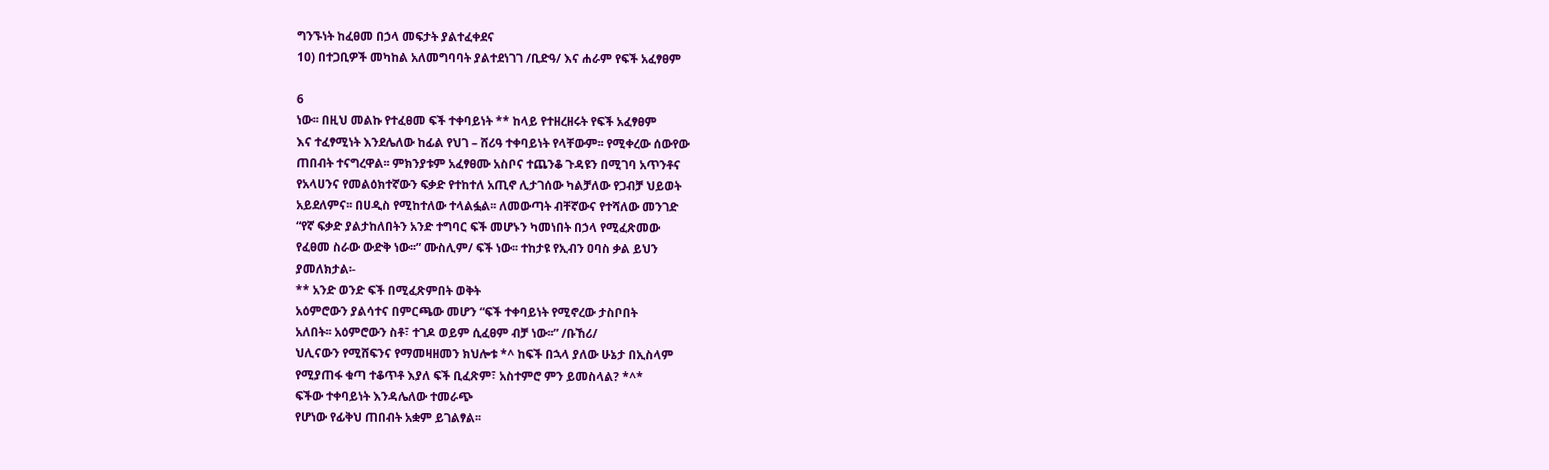ግንኙነት ከፈፀመ በኃላ መፍታት ያልተፈቀደና
10) በተጋቢዎች መካከል አለመግባባት ያልተደነገገ /ቢድዓ/ እና ሐራም የፍች አፈፃፀም

6
ነው፡፡ በዚህ መልኩ የተፈፀመ ፍች ተቀባይነት ** ከላይ የተዘረዘሩት የፍች አፈፃፀም
እና ተፈፃሚነት እንደሌለው ከፊል የህገ – ሸሪዓ ተቀባይነት የላቸውም፡፡ የሚቀረው ሰውየው
ጠበብት ተናግረዋል፡፡ ምክንያቱም አፈፃፀሙ አስቦና ተጨንቆ ጉዳዩን በሚገባ አጥንቶና
የአላሀንና የመልዕክተኛውን ፍቃድ የተከተለ አጢኖ ሊታገሰው ካልቻለው የጋብቻ ህይወት
አይደለምና፡፡ በሀዲስ የሚከተለው ተላልፏል፡፡ ለመውጣት ብቸኛውና የተሻለው መንገድ
“የኛ ፍቃድ ያልታከለበትን አንድ ተግባር ፍች መሆኑን ካመነበት በኃላ የሚፈጽመው
የፈፀመ ስራው ውድቅ ነው፡፡” ሙስሊም/ ፍች ነው፡፡ ተከታዩ የኢብን ዐባስ ቃል ይህን
ያመለክታል፡-
** አንድ ወንድ ፍች በሚፈጽምበት ወቅት
አዕምሮውን ያልሳተና በምርጫው መሆን “ፍች ተቀባይነት የሚኖረው ታስቦበት
አለበት፡፡ አዕምሮውን ስቶ፣ ተገዶ ወይም ሲፈፀም ብቻ ነው፡፡” /ቡኸሪ/
ህሊናውን የሚሸፍንና የማመዛዘመን ክህሎቱ *^ ከፍች በኋላ ያለው ሁኔታ በኢስላም
የሚያጠፋ ቁጣ ተቆጥቶ እያለ ፍች ቢፈጽም፣ አስተምሮ ምን ይመስላል? *^*
ፍችው ተቀባይነት እንዳሌለው ተመራጭ
የሆነው የፊቅህ ጠበብት አቋም ይገልፃል፡፡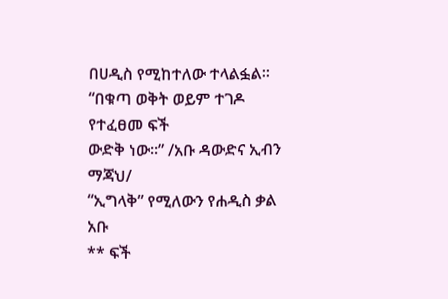በሀዲስ የሚከተለው ተላልፏል፡፡
“በቁጣ ወቅት ወይም ተገዶ የተፈፀመ ፍች
ውድቅ ነው፡፡” /አቡ ዳውድና ኢብን ማጃህ/
“ኢግላቅ” የሚለውን የሐዲስ ቃል አቡ
** ፍች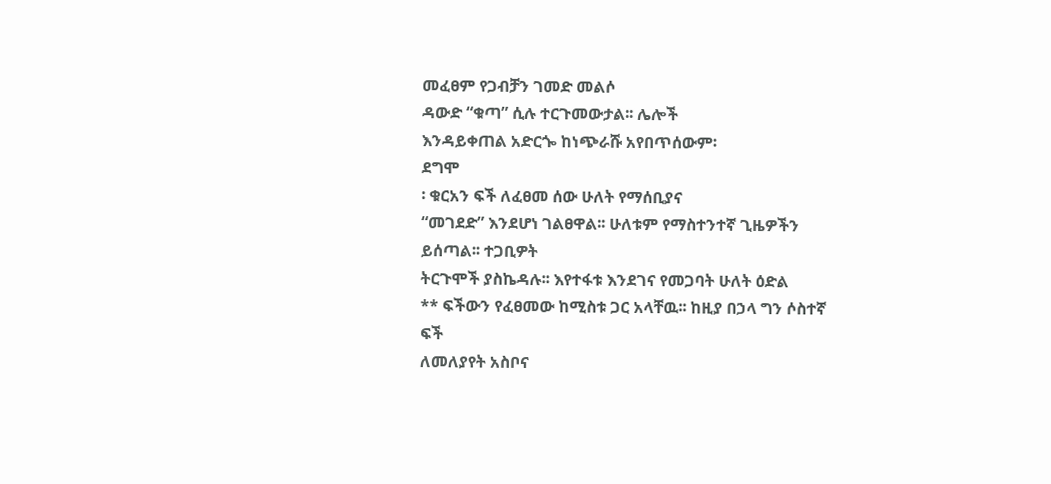መፈፀም የጋብቻን ገመድ መልሶ
ዳውድ “ቁጣ” ሲሉ ተርጉመውታል፡፡ ሌሎች
እንዳይቀጠል አድርጐ ከነጭራሹ አየበጥሰውም፡
ደግሞ
፡ ቁርአን ፍች ለፈፀመ ሰው ሁለት የማሰቢያና
“መገደድ” እንደሆነ ገልፀዋል፡፡ ሁለቱም የማስተንተኛ ጊዜዎችን ይሰጣል፡፡ ተጋቢዎት
ትርጉሞች ያስኬዳሉ፡፡ እየተፋቱ እንደገና የመጋባት ሁለት ዕድል
** ፍችውን የፈፀመው ከሚስቱ ጋር አላቸዉ፡፡ ከዚያ በኃላ ግን ሶስተኛ ፍች
ለመለያየት አስቦና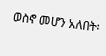ወስኖ መሆን አለበት፡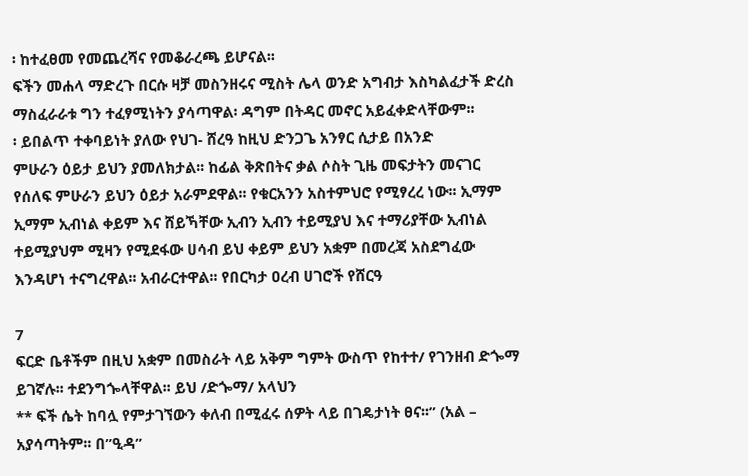፡ ከተፈፀመ የመጨረሻና የመቆራረጫ ይሆናል፡፡
ፍችን መሐላ ማድረጉ በርሱ ዛቻ መስንዘሩና ሚስት ሌላ ወንድ አግብታ እስካልፈታች ድረስ
ማስፈራራቱ ግን ተፈፃሚነትን ያሳጣዋል፡ ዳግም በትዳር መኖር አይፈቀድላቸውም፡፡
፡ ይበልጥ ተቀባይነት ያለው የህገ- ሸረዓ ከዚህ ድንጋጌ አንፃር ሲታይ በአንድ
ምሁራን ዕይታ ይህን ያመለክታል፡፡ ከፊል ቅጽበትና ቃል ሶስት ጊዜ መፍታትን መናገር
የሰለፍ ምሁራን ይህን ዕይታ አራምደዋል፡፡ የቁርአንን አስተምህሮ የሚፃረረ ነው፡፡ ኢማም
ኢማም ኢብነል ቀይም እና ሸይኻቸው ኢብን ኢብን ተይሚያህ እና ተማሪያቸው ኢብነል
ተይሚያህም ሚዛን የሚደፋው ሀሳብ ይህ ቀይም ይህን አቋም በመረጃ አስደግፈው
እንዳሆነ ተናግረዋል፡፡ አብራርተዋል፡፡ የበርካታ ዐረብ ሀገሮች የሸርዓ

7
ፍርድ ቤቶችም በዚህ አቋም በመስራት ላይ አቅም ግምት ውስጥ የከተተ/ የገንዘብ ድጐማ
ይገኛሉ፡፡ ተደንግጐላቸዋል፡፡ ይህ /ድጐማ/ አላህን
** ፍች ሴት ከባሏ የምታገኘውን ቀለብ በሚፈሩ ሰዎት ላይ በገዴታነት ፀና፡፡” (አል –
አያሳጣትም፡፡ በ”ዒዳ”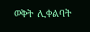ወቅት ሊቀልባት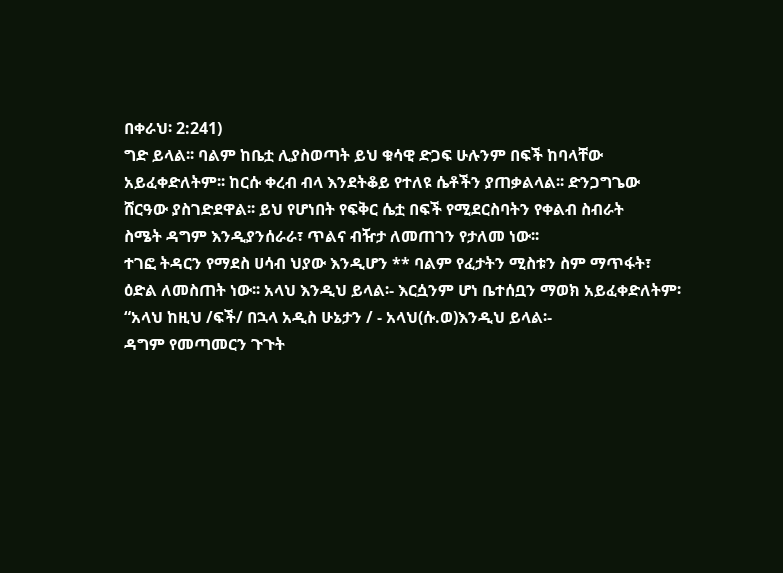በቀራህ፡ 2:241)
ግድ ይላል፡፡ ባልም ከቤቷ ሊያስወጣት ይህ ቁሳዊ ድጋፍ ሁሉንም በፍች ከባላቸው
አይፈቀድለትም፡፡ ከርሱ ቀረብ ብላ እንደትቆይ የተለዩ ሴቶችን ያጠቃልላል፡፡ ድንጋግጌው
ሸርዓው ያስገድደዋል፡፡ ይህ የሆነበት የፍቅር ሴቷ በፍች የሚደርስባትን የቀልብ ስብራት
ስሜት ዳግም እንዲያንሰራራ፣ ጥልና ብዥታ ለመጠገን የታለመ ነው፡፡
ተገፎ ትዳርን የማደስ ሀሳብ ህያው እንዲሆን ** ባልም የፈታትን ሚስቱን ስም ማጥፋት፣
ዕድል ለመስጠት ነው፡፡ አላህ እንዲህ ይላል፡- እርሷንም ሆነ ቤተሰቧን ማወክ አይፈቀድለትም፡
“አላህ ከዚህ /ፍች/ በኋላ አዲስ ሁኔታን / - አላህ(ሱ.ወ)እንዲህ ይላል፡-
ዳግም የመጣመርን ጉጉት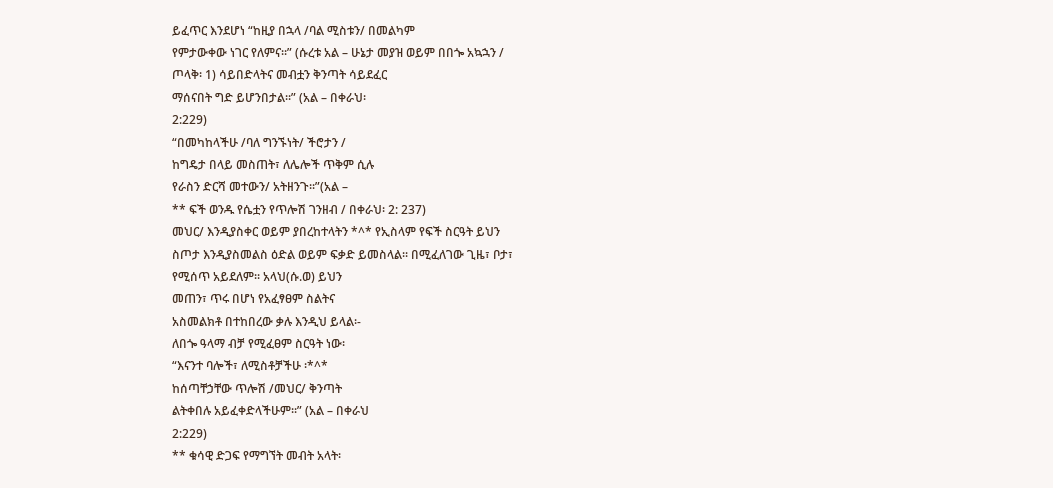ይፈጥር እንደሆነ “ከዚያ በኋላ /ባል ሚስቱን/ በመልካም
የምታውቀው ነገር የለምና፡፡” (ሱረቱ አል – ሁኔታ መያዝ ወይም በበጐ አኳኋን /
ጦላቅ፡ 1) ሳይበድላትና መብቷን ቅንጣት ሳይደፈር
ማሰናበት ግድ ይሆንበታል፡፡” (አል – በቀራህ፡
2:229)
“በመካከላችሁ /ባለ ግንኙነት/ ችሮታን /
ከግዴታ በላይ መስጠት፣ ለሌሎች ጥቅም ሲሉ
የራስን ድርሻ መተውን/ አትዘንጉ፡፡”(አል –
** ፍች ወንዱ የሴቷን የጥሎሽ ገንዘብ / በቀራህ፡ 2: 237)
መህር/ እንዲያስቀር ወይም ያበረከተላትን *^* የኢስላም የፍች ስርዓት ይህን
ስጦታ እንዲያስመልስ ዕድል ወይም ፍቃድ ይመስላል፡፡ በሚፈለገው ጊዜ፣ ቦታ፣
የሚሰጥ አይደለም፡፡ አላህ(ሱ.ወ) ይህን
መጠን፣ ጥሩ በሆነ የአፈፃፀም ስልትና
አስመልክቶ በተከበረው ቃሉ እንዲህ ይላል፡-
ለበጐ ዓላማ ብቻ የሚፈፀም ስርዓት ነው፡
“እናንተ ባሎች፣ ለሚስቶቻችሁ ፡*^*
ከሰጣቸኃቸው ጥሎሽ /መህር/ ቅንጣት
ልትቀበሉ አይፈቀድላችሁም፡፡” (አል – በቀራህ
2:229)
** ቁሳዊ ድጋፍ የማግኘት መብት አላት፡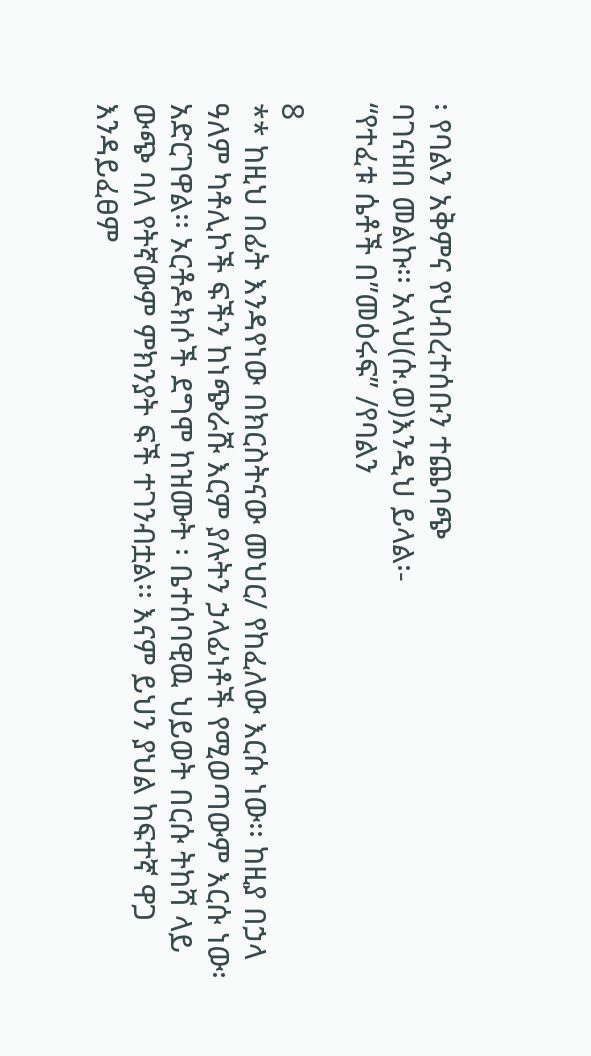፡ የባልን አቅምና የህብረተሰቡን ተጨባጭ
ባገናዘበ መልኩ፡፡ አላህ(ሱ.ወ)እንዲህ ይላል፡-
“የተፈቱ ሴቶች በ”መዕሩፍ” /የባልን

8
** ከዚህ በፊት እንዳየነው በክርስትናው መህር/ የከፈለው እርሱ ነው፡፡ ከዚያ በኃላ
ዓለም ካቶሊኮች ፍችን ከነጭራሹ እርም ያሉትን ኃላፊነቶች የሚወጣውም እርሱ ነው፡
አድርገዋል፡፡ ኦርቶዶክሶች ደግሞ ከዝሙት ፡ ቤተሰባዊዉ ህይወት በርሱ ትከሻ ላይ
ውጭ ባለ የትኛውም ምክንያት ፍች ተገንብቷል፡፡ እናም ይህን ያህል ከፍተኛ ዋጋ
እንዳይፈፀም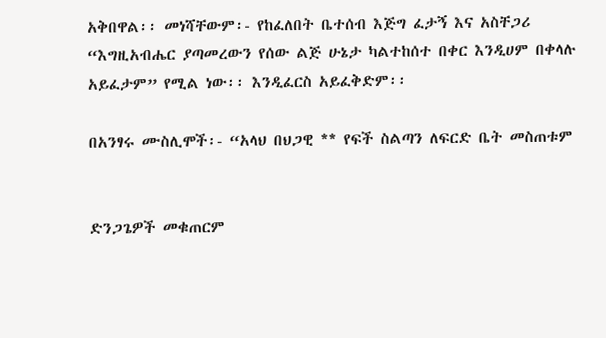አቅበዋል፡፡ መነሻቸውም፡- የከፈለበት ቤተሰብ እጅግ ፈታኝ እና አስቸጋሪ
“እግዚአብሔር ያጣመረውን የሰው ልጅ ሁኔታ ካልተከሰተ በቀር እንዲሀም በቀላሉ
አይፈታም” የሚል ነው፡፡ እንዲፈርስ አይፈቅድም፡፡

በአንፃሩ ሙስሊሞች፡- “አላህ በህጋዊ ** የፍች ስልጣን ለፍርድ ቤት መስጠቱም


ድንጋጌዎች መቁጠርም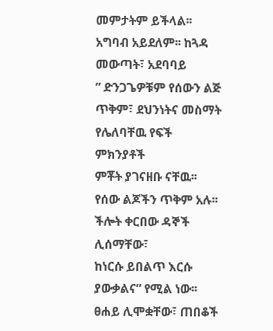መምታትም ይችላል፡፡ አግባብ አይደለም፡፡ ከጓዳ መውጣት፣ አደባባይ
” ድንጋጌዎቹም የሰውን ልጅ ጥቅም፣ ደህንነትና መስማት የሌለባቸዉ የፍች ምክንያቶች
ምቾት ያገናዘቡ ናቸዉ፡፡ የሰው ልጆችን ጥቅም አሉ፡፡ ችሎት ቀርበው ዳኞች ሊሰማቸው፣
ከነርሱ ይበልጥ እርሱ ያውቃልና” የሚል ነው፡፡ ፀሐይ ሊሞቋቸው፣ ጠበቆች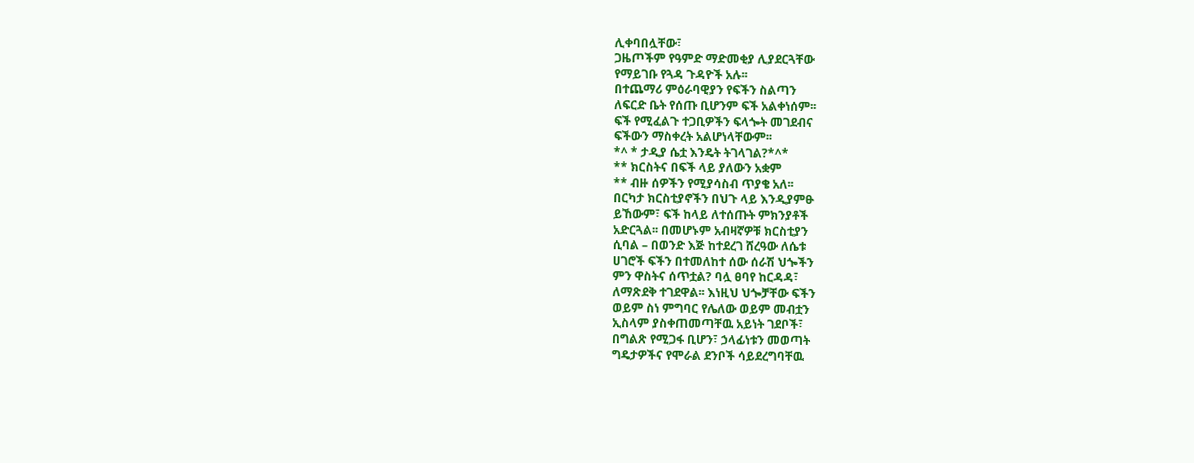ሊቀባበሏቸው፣
ጋዜጦችም የዓምድ ማድመቂያ ሊያደርጓቸው
የማይገቡ የጓዳ ጉዳዮች አሉ፡፡
በተጨማሪ ምዕራባዊያን የፍችን ስልጣን
ለፍርድ ቤት የሰጡ ቢሆንም ፍች አልቀነሰም፡፡
ፍች የሚፈልጉ ተጋቢዎችን ፍላጐት መገደብና
ፍችውን ማስቀረት አልሆነላቸውም፡፡
*^ * ታዲያ ሴቷ እንዴት ትገላገል?*^*
** ክርስትና በፍች ላይ ያለውን አቋም
** ብዙ ሰዎችን የሚያሳስብ ጥያቄ አለ፡፡
በርካታ ክርስቲያኖችን በህጉ ላይ እንዲያምፁ
ይኸውም፣ ፍች ከላይ ለተሰጡት ምክንያቶች
አድርጓል፡፡ በመሆኑም አብዛኛዎቹ ክርስቲያን
ሲባል – በወንድ እጅ ከተደረገ ሸረዓው ለሴቱ
ሀገሮች ፍችን በተመለከተ ሰው ሰራሽ ህጐችን
ምን ዋስትና ሰጥቷል? ባሏ ፀባየ ከርዳዳ፣
ለማጽደቅ ተገደዋል፡፡ እነዚህ ህጐቻቸው ፍችን
ወይም ስነ ምግባር የሌለው ወይም መብቷን
ኢስላም ያስቀጠመጣቸዉ አይነት ገደቦች፣
በግልጽ የሚጋፋ ቢሆን፣ ኃላፊነቱን መወጣት
ግዴታዎችና የሞራል ደንቦች ሳይደረግባቸዉ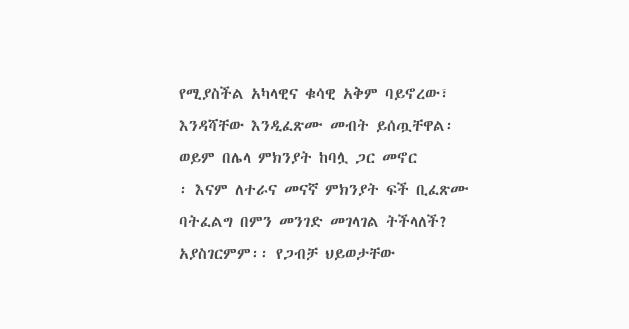የሚያስችል አካላዊና ቁሳዊ አቅም ባይኖረው፣
እንዳሻቸው እንዲፈጽሙ መብት ይሰጧቸዋል፡
ወይም በሌላ ምክንያት ከባሏ ጋር መኖር
፡ እናም ለተራና መናኛ ምክንያት ፍች ቢፈጽሙ
ባትፈልግ በምን መንገድ መገላገል ትችላለች?
አያስገርምም፡፡ የጋብቻ ህይወታቸው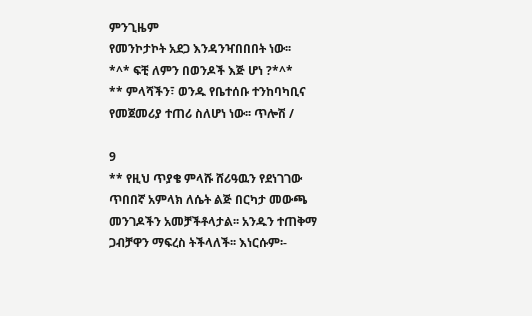ምንጊዜም
የመንኮታኮት አደጋ እንዳንዣበበበት ነው፡፡
*^* ፍቺ ለምን በወንዶች እጅ ሆነ ?*^*
** ምላሻችን፣ ወንዱ የቤተሰቡ ተንከባካቢና
የመጀመሪያ ተጠሪ ስለሆነ ነው፡፡ ጥሎሽ /

9
** የዚህ ጥያቄ ምላሹ ሸሪዓዉን የደነገገው
ጥበበኛ አምላክ ለሴት ልጅ በርካታ መውጫ
መንገዶችን አመቻችቶላታል፡፡ አንዱን ተጠቅማ
ጋብቻዋን ማፍረስ ትችላለች፡፡ እነርሱም፡-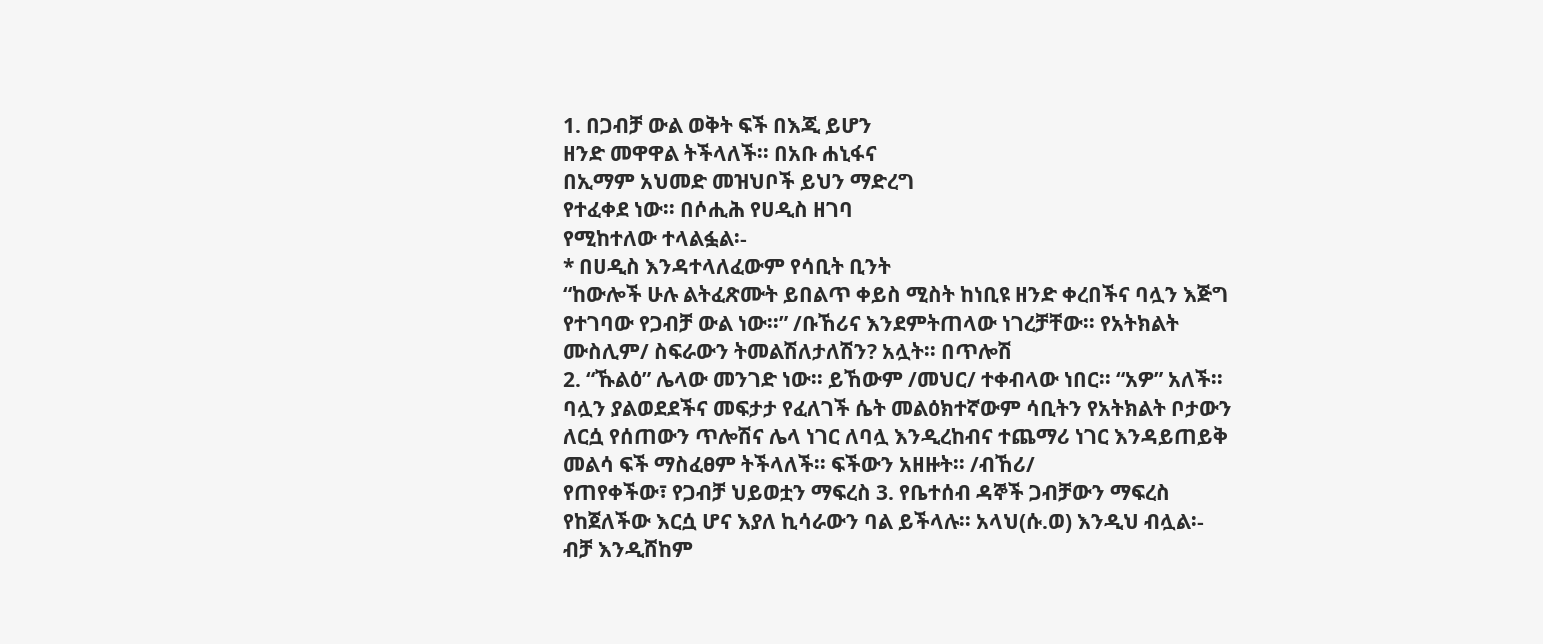1. በጋብቻ ውል ወቅት ፍች በእጂ ይሆን
ዘንድ መዋዋል ትችላለች፡፡ በአቡ ሐኒፋና
በኢማም አህመድ መዝህቦች ይህን ማድረግ
የተፈቀደ ነው፡፡ በሶሒሕ የሀዲስ ዘገባ
የሚከተለው ተላልፏል፡-
* በሀዲስ እንዳተላለፈውም የሳቢት ቢንት
“ከውሎች ሁሉ ልትፈጽሙት ይበልጥ ቀይስ ሚስት ከነቢዩ ዘንድ ቀረበችና ባሏን እጅግ
የተገባው የጋብቻ ውል ነው፡፡” /ቡኸሪና እንደምትጠላው ነገረቻቸው፡፡ የአትክልት
ሙስሊም/ ስፍራውን ትመልሽለታለሽን? አሏት፡፡ በጥሎሽ
2. “ኹልዕ” ሌላው መንገድ ነው፡፡ ይኸውም /መህር/ ተቀብላው ነበር፡፡ “አዎ” አለች፡፡
ባሏን ያልወደደችና መፍታታ የፈለገች ሴት መልዕክተኛውም ሳቢትን የአትክልት ቦታውን
ለርሷ የሰጠውን ጥሎሽና ሌላ ነገር ለባሏ እንዲረከብና ተጨማሪ ነገር እንዳይጠይቅ
መልሳ ፍች ማስፈፀም ትችላለች፡፡ ፍችውን አዘዙት፡፡ /ብኸሪ/
የጠየቀችው፣ የጋብቻ ህይወቷን ማፍረስ 3. የቤተሰብ ዳኞች ጋብቻውን ማፍረስ
የከጀለችው እርሷ ሆና እያለ ኪሳራውን ባል ይችላሉ፡፡ አላህ(ሱ.ወ) እንዲህ ብሏል፡-
ብቻ እንዲሸከም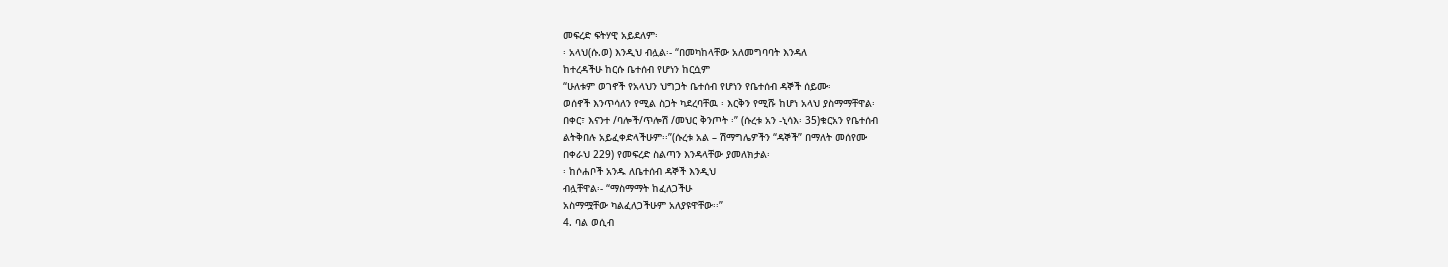መፍረድ ፍትሃዊ አይደለም፡
፡ አላህ(ሱ.ወ) እንዲህ ብሏል፡- “በመካከላቸው አለመግባባት እንዳለ
ከተረዳችሁ ከርሱ ቤተሰብ የሆነን ከርሷም
“ሁለቱም ወገኖች የአላህን ህግጋት ቤተሰብ የሆነን የቤተሰብ ዳኞች ሰይሙ፡
ወሰኖች እንጥሳለን የሚል ስጋት ካደረባቸዉ ፡ እርቅን የሚሹ ከሆነ አላህ ያስማማቸዋል፡
በቀር፣ እናንተ /ባሎች/ጥሎሽ /መህር ቅንጦት ፡” (ሱረቱ አን -ኒሳእ፡ 35)ቁርአን የቤተሰብ
ልትቅበሉ አይፈቀድላችሁም፡፡”(ሱረቱ አል – ሽማግሌዎችን “ዳኞች” በማለት መሰየሙ
በቀራህ 229) የመፍረድ ስልጣን እንዳላቸው ያመለክታል፡
፡ ከሶሐቦች አንዱ ለቤተሰብ ዳኞች እንዲህ
ብሏቸዋል፡- “ማስማማት ከፈለጋችሁ
አስማሟቸው ካልፈለጋችሁም አለያዩዋቸው፡፡”
4. ባል ወሲብ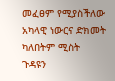መፈፀም የሚያስችለው
አካላዊ ነውርና ድክመት ካለበትም ሚስት
ጉዳዩን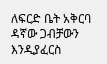ለፍርድ ቤት አቅርባ ዳኛው ጋብቻውን
እንዲያፈርስ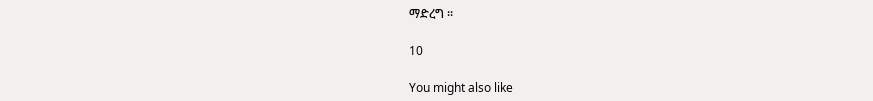ማድረግ ።

10

You might also like